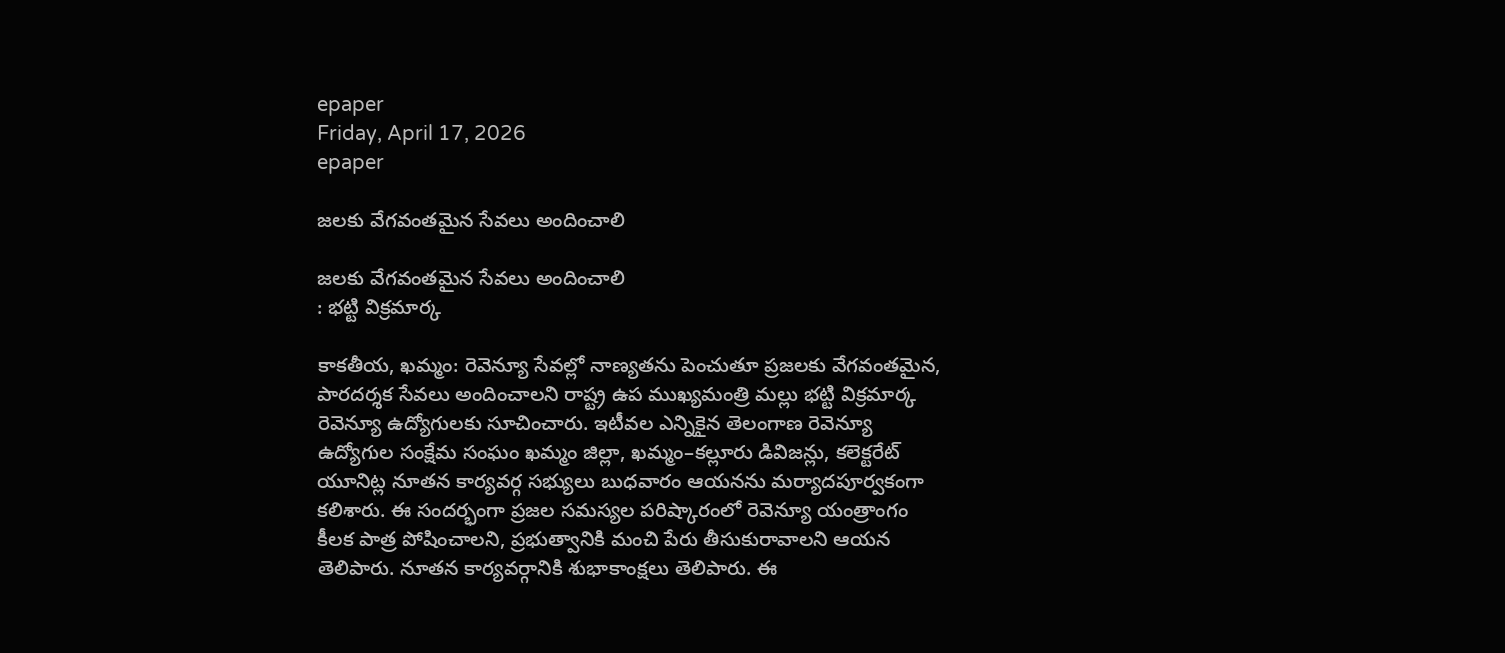epaper
Friday, April 17, 2026
epaper

జలకు వేగవంతమైన సేవలు అందించాలి

జలకు వేగవంతమైన సేవలు అందించాలి
: భట్టి విక్రమార్క

కాకతీయ, ఖమ్మం: రెవెన్యూ సేవల్లో నాణ్యతను పెంచుతూ ప్రజలకు వేగవంతమైన, పారదర్శక సేవలు అందించాలని రాష్ట్ర ఉప ముఖ్యమంత్రి మల్లు భట్టి విక్రమార్క రెవెన్యూ ఉద్యోగులకు సూచించారు. ఇటీవల ఎన్నికైన తెలంగాణ రెవెన్యూ ఉద్యోగుల సంక్షేమ సంఘం ఖమ్మం జిల్లా, ఖమ్మం–కల్లూరు డివిజన్లు, కలెక్టరేట్ యూనిట్ల నూతన కార్యవర్గ సభ్యులు బుధవారం ఆయనను మర్యాదపూర్వకంగా కలిశారు. ఈ సందర్భంగా ప్రజల సమస్యల పరిష్కారంలో రెవెన్యూ యంత్రాంగం కీలక పాత్ర పోషించాలని, ప్రభుత్వానికి మంచి పేరు తీసుకురావాలని ఆయన తెలిపారు. నూతన కార్యవర్గానికి శుభాకాంక్షలు తెలిపారు. ఈ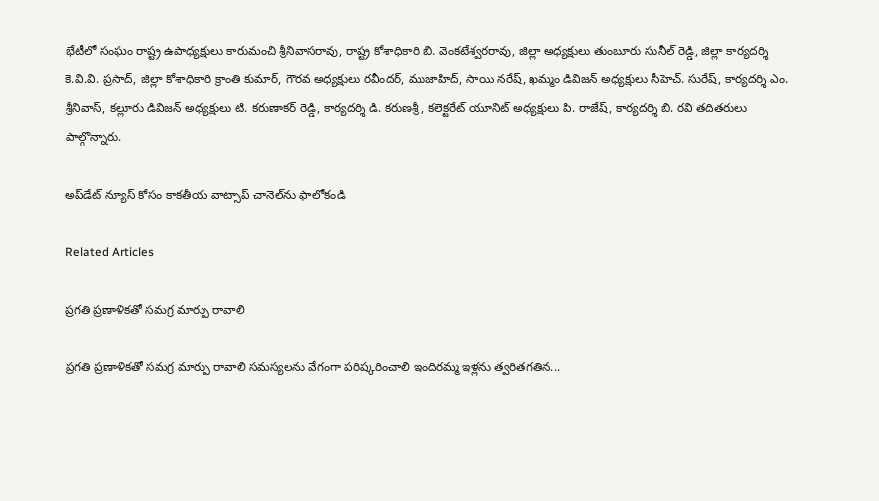భేటీలో సంఘం రాష్ట్ర ఉపాధ్యక్షులు కారుమంచి శ్రీనివాసరావు, రాష్ట్ర కోశాధికారి బి. వెంకటేశ్వరరావు, జిల్లా అధ్యక్షులు తుంబూరు సునీల్ రెడ్డి, జిల్లా కార్యదర్శి కె.వి.వి. ప్రసాద్, జిల్లా కోశాధికారి క్రాంతి కుమార్, గౌరవ అధ్యక్షులు రవీందర్, ముజాహిద్, సాయి నరేష్, ఖమ్మం డివిజన్ అధ్యక్షులు సీహెచ్. సురేష్, కార్యదర్శి ఎం. శ్రీనివాస్, కల్లూరు డివిజన్ అధ్యక్షులు టి. కరుణాకర్ రెడ్డి, కార్యదర్శి డి. కరుణశ్రీ, కలెక్టరేట్ యూనిట్ అధ్యక్షులు పి. రాజేష్, కార్యదర్శి బి. రవి తదితరులు పాల్గొన్నారు.

అప్‌డేట్ న్యూస్ కోసం కాక‌తీయ వాట్సాప్ చానెల్‌ను ఫాలోకండి

Related Articles

ప్రగతి ప్రణాళికతో సమగ్ర మార్పు రావాలి

ప్రగతి ప్రణాళికతో సమగ్ర మార్పు రావాలి సమస్యలను వేగంగా ప‌రిష్క‌రించాలి ఇందిరమ్మ ఇళ్లను త్వ‌రిత‌గ‌తిన...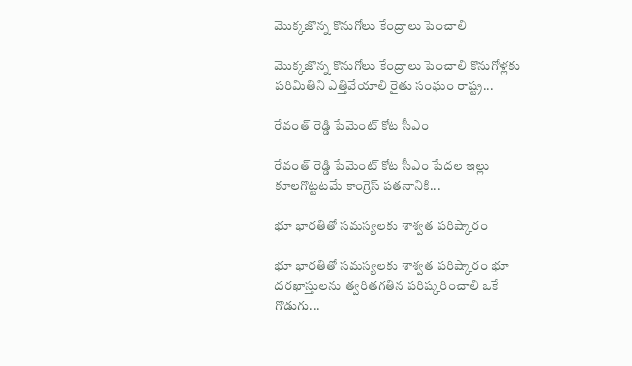మొక్కజొన్న కొనుగోలు కేంద్రాలు పెంచాలి

మొక్కజొన్న కొనుగోలు కేంద్రాలు పెంచాలి కొనుగోళ్ల‌కు ప‌రిమితిని ఎత్తివేయాలి రైతు సంఘం రాష్ట్ర...

రేవంత్ రెడ్డి పేమెంట్ కోట సీఎం

రేవంత్ రెడ్డి పేమెంట్ కోట సీఎం పేదల ఇల్లు కూలగొట్టటమే కాంగ్రెస్ పతనానికి...

భూ భారతితో సమస్యలకు శాశ్వ‌త పరిష్కారం

భూ భారతితో సమస్యలకు శాశ్వ‌త పరిష్కారం భూ దరఖాస్తులను త్వరితగతిన పరిష్కరించాలి ఒకే గొడుగు...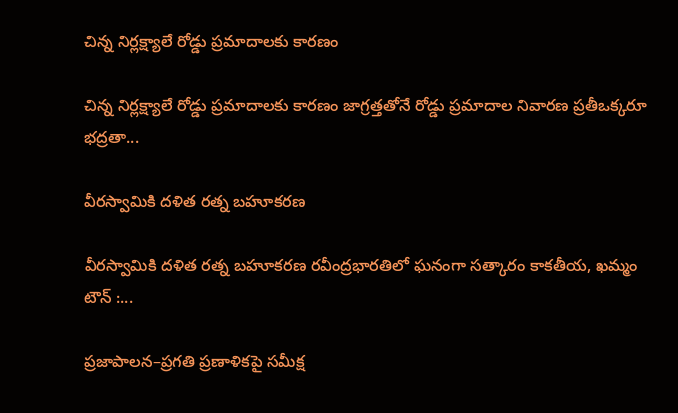చిన్న నిర్లక్ష్యాలే రోడ్డు ప్ర‌మాదాల‌కు కార‌ణం

చిన్న నిర్లక్ష్యాలే రోడ్డు ప్ర‌మాదాల‌కు కార‌ణం జాగ్ర‌త్త‌తోనే రోడ్డు ప్ర‌మాదాల నివార‌ణ‌ ప్ర‌తీఒక్క‌రూ భద్రతా...

వీరస్వామికి దళిత రత్న బహూక‌ర‌ణ‌

వీరస్వామికి దళిత రత్న బహూక‌ర‌ణ‌ రవీంద్రభారతిలో ఘనంగా సత్కారం కాకతీయ, ఖమ్మం టౌన్ :...

ప్రజాపాలన–ప్రగతి ప్రణాళికపై సమీక్ష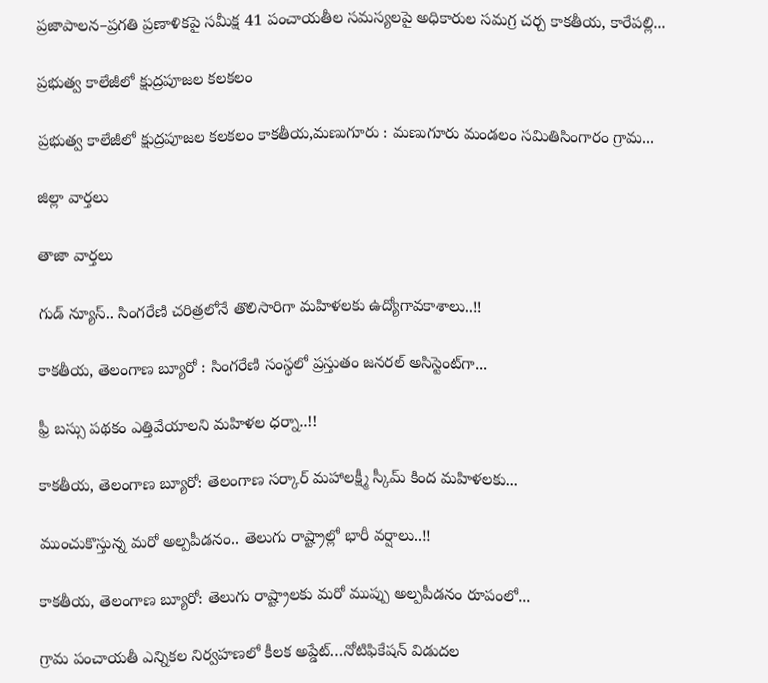ప్రజాపాలన–ప్రగతి ప్రణాళికపై సమీక్ష 41 పంచాయతీల సమస్యలపై అధికారుల సమగ్ర చర్చ కాకతీయ, కారేపల్లి...

ప్రభుత్వ కాలేజీలో క్షుద్రపూజల కలకలం

ప్రభుత్వ కాలేజీలో క్షుద్రపూజల కలకలం కాకతీయ,మణుగూరు : మణుగూరు మండలం సమితిసింగారం గ్రామ...

జిల్లా వార్త‌లు

తాజా వార్త‌లు

గుడ్ న్యూస్.. సింగరేణి చరిత్రలోనే తొలిసారిగా మ‌హిళ‌ల‌కు ఉద్యోగావ‌కాశాలు..!!

కాక‌తీయ‌, తెలంగాణ బ్యూరో : సింగరేణి సంస్థలో ప్రస్తుతం జనరల్ అసిస్టెంట్‌గా...

ఫ్రీ బస్సు పథకం ఎత్తివేయాలని మహిళల ధర్నా..!!

కాకతీయ, తెలంగాణ బ్యూరో: తెలంగాణ సర్కార్ మహాలక్ష్మీ స్కీమ్ కింద మహిళలకు...

ముంచుకొస్తున్న మరో అల్పపీడనం.. తెలుగు రాష్ట్రాల్లో భారీ వర్షాలు..!!

కాకతీయ, తెలంగాణ బ్యూరో: తెలుగు రాష్ట్రాలకు మరో ముప్పు అల్పపీడనం రూపంలో...

గ్రామ పంచాయ‌తీ ఎన్నిక‌ల నిర్వ‌హ‌ణ‌లో కీల‌క అప్డేట్‌…నోటిఫికేషన్ విడుదల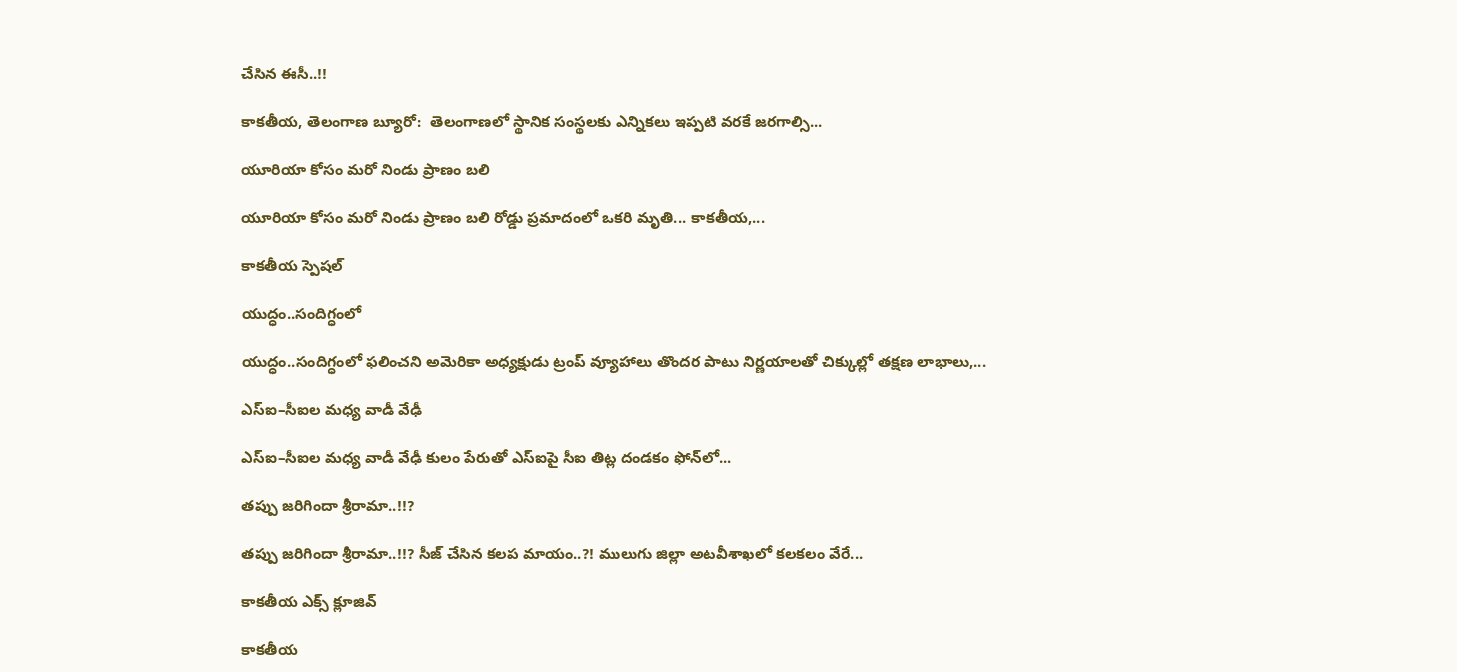చేసిన ఈసీ..!!

కాకతీయ, తెలంగాణ బ్యూరో:  తెలంగాణలో స్థానిక సంస్థలకు ఎన్నికలు ఇప్పటి వరకే జరగాల్సి...

యూరియా కోసం మరో నిండు ప్రాణం బలి

యూరియా కోసం మరో నిండు ప్రాణం బలి రోడ్డు ప్రమాదంలో ఒకరి మృతి... కాకతీయ,...

కాక‌తీయ స్పెష‌ల్‌

యుద్ధం..సందిగ్ధంలో

యుద్ధం..సందిగ్ధంలో ఫ‌లించని అమెరికా అధ్య‌క్షుడు ట్రంప్ వ్యూహాలు తొంద‌ర పాటు నిర్ణ‌యాల‌తో చిక్కుల్లో తక్షణ లాభాలు,...

ఎస్ఐ–సీఐల మ‌ధ్య వాడీ వేఢీ

ఎస్ఐ–సీఐల మ‌ధ్య వాడీ వేఢీ కులం పేరుతో ఎస్ఐపై సీఐ తిట్ల దండ‌కం ఫోన్‌లో...

త‌ప్పు జ‌రిగిందా శ్రీరామా..!!?

త‌ప్పు జ‌రిగిందా శ్రీరామా..!!? సీజ్ చేసిన క‌ల‌ప‌ మాయం..?! ములుగు జిల్లా అట‌వీశాఖ‌లో క‌ల‌క‌లం వేరే...

కాక‌తీయ ఎక్స్ క్లూజివ్

కాక‌తీయ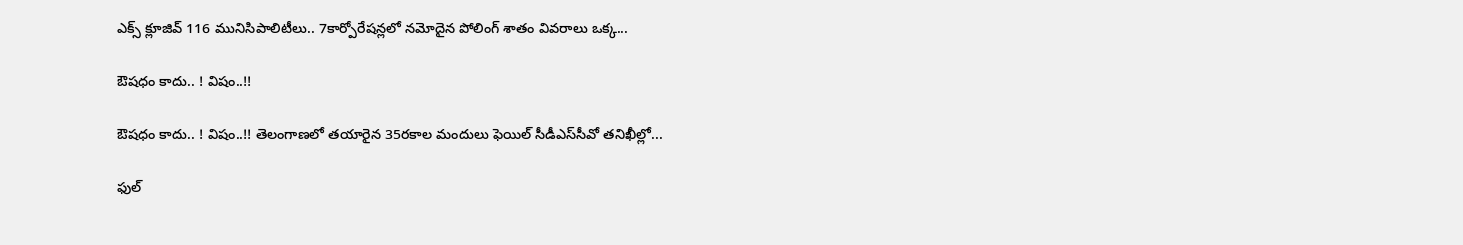ఎక్స్ క్లూజివ్ 116 మునిసిపాలిటీలు.. 7కార్పోరేష‌న్ల‌లో న‌మోదైన పోలింగ్ శాతం వివ‌రాలు ఒక్క...

ఔష‌ధం కాదు.. ! విషం..!!

ఔష‌ధం కాదు.. ! విషం..!! తెలంగాణలో తయారైన 35ర‌కాల మందులు ఫెయిల్‌ సీడీఎస్‌సీవో తనిఖీల్లో...

ఫుల్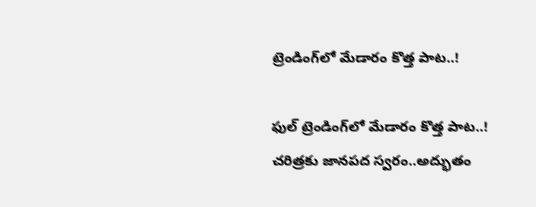ట్రెండింగ్‌లో మేడారం కొత్త పాట..!

ఫుల్ ట్రెండింగ్‌లో మేడారం కొత్త పాట..! చరిత్రకు జానపద స్వరం..అద్భుతం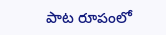పాట రూపంలో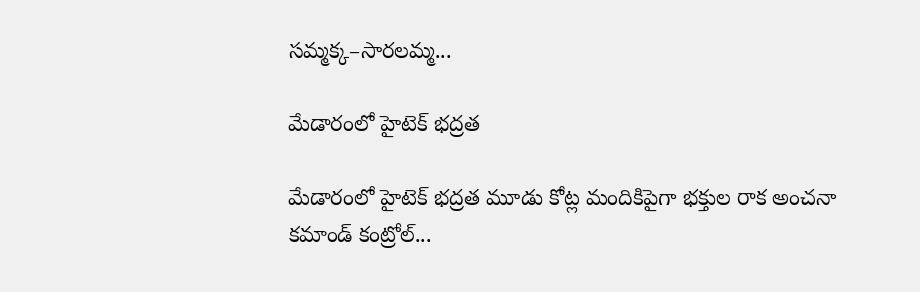సమ్మక్క–సారలమ్మ...

మేడారంలో హైటెక్ భద్రత

మేడారంలో హైటెక్ భద్రత మూడు కోట్ల మందికిపైగా భక్తుల రాక అంచనా కమాండ్ కంట్రోల్...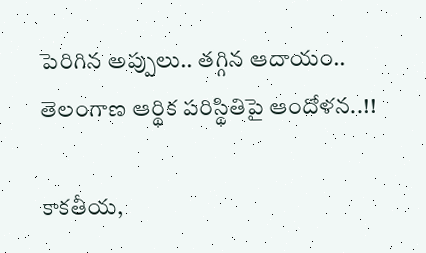పెరిగిన అప్పులు.. తగ్గిన ఆదాయం.. తెలంగాణ ఆర్థిక పరిస్థితిపై ఆందోళన..!!

కాకతీయ,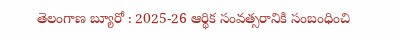తెలంగాణ బ్యూరో : 2025-26 ఆర్థిక సంవత్సరానికి సంబంధించి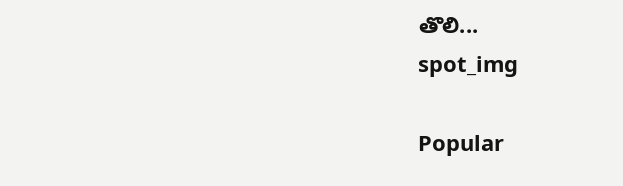తొలి...
spot_img

Popular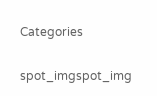Categories

spot_imgspot_img